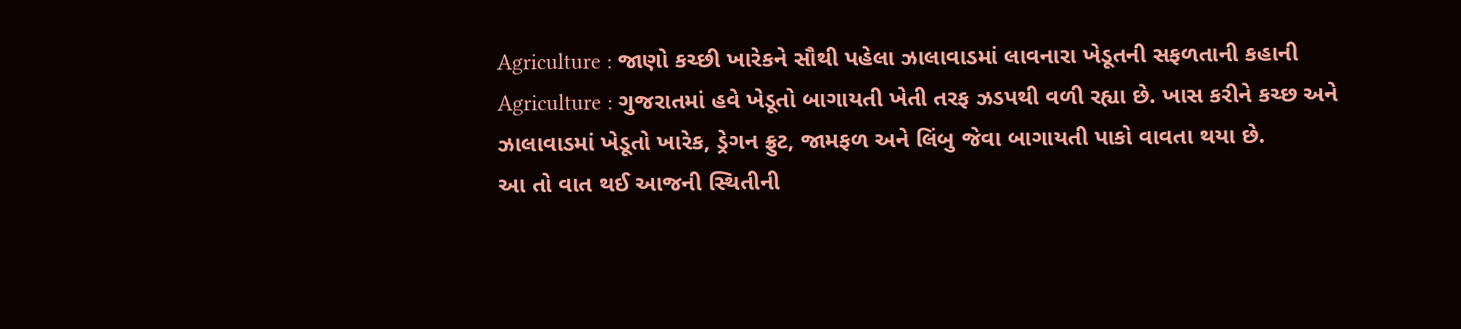Agriculture : જાણો કચ્છી ખારેકને સૌથી પહેલા ઝાલાવાડમાં લાવનારા ખેડૂતની સફળતાની કહાની
Agriculture : ગુજરાતમાં હવે ખેડૂતો બાગાયતી ખેતી તરફ ઝડપથી વળી રહ્યા છે. ખાસ કરીને કચ્છ અને ઝાલાવાડમાં ખેડૂતો ખારેક, ડ્રેગન ફ્રુટ, જામફળ અને લિંબુ જેવા બાગાયતી પાકો વાવતા થયા છે.
આ તો વાત થઈ આજની સ્થિતીની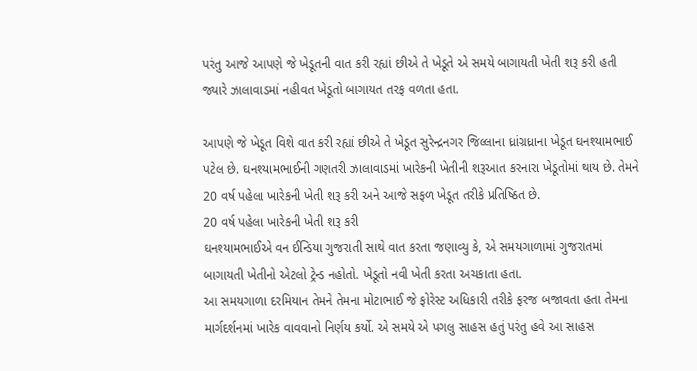પરંતુ આજે આપણે જે ખેડૂતની વાત કરી રહ્યાં છીએ તે ખેડૂતે એ સમયે બાગાયતી ખેતી શરૂ કરી હતી જ્યારે ઝાલાવાડમાં નહીવત ખેડૂતો બાગાયત તરફ વળતા હતા.

આપણે જે ખેડૂત વિશે વાત કરી રહ્યાં છીએ તે ખેડૂત સુરેન્દ્રનગર જિલ્લાના ધ્રાંગ્રધ્રાના ખેડૂત ઘનશ્યામભાઈ પટેલ છે. ઘનશ્યામભાઈની ગણતરી ઝાલાવાડમાં ખારેકની ખેતીની શરૂઆત કરનારા ખેડૂતોમાં થાય છે. તેમને 20 વર્ષ પહેલા ખારેકની ખેતી શરૂ કરી અને આજે સફળ ખેડૂત તરીકે પ્રતિષ્ઠિત છે.
20 વર્ષ પહેલા ખારેકની ખેતી શરૂ કરી
ઘનશ્યામભાઈએ વન ઈન્ડિયા ગુજરાતી સાથે વાત કરતા જણાવ્યુ કે, એ સમયગાળામાં ગુજરાતમાં બાગાયતી ખેતીનો એટલો ટ્રેન્ડ નહોતો. ખેડૂતો નવી ખેતી કરતા અચકાતા હતા.
આ સમયગાળા દરમિયાન તેમને તેમના મોટાભાઈ જે ફોરેસ્ટ અધિકારી તરીકે ફરજ બજાવતા હતા તેમના માર્ગદર્શનમાં ખારેક વાવવાનો નિર્ણય કર્યો. એ સમયે એ પગલુ સાહસ હતું પરંતુ હવે આ સાહસ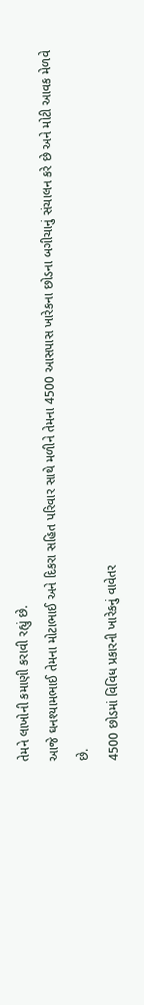તેમને લાખોની કમાણી કરાવી રહ્યું છે.
આજે ઘનશ્યામભાઈ તેમના મોટાભાઈ અને દિકરા સહિત પરિવાર સાથે મળીને તેમના 4500 આસપાસ ખારેકના છોડના બગીચાનું સંચાલન કરે છે અને મોટી આવક મેળવે છે.
4500 છોડમાં વિવિધ પ્રકારની ખારેકનું વાવેતર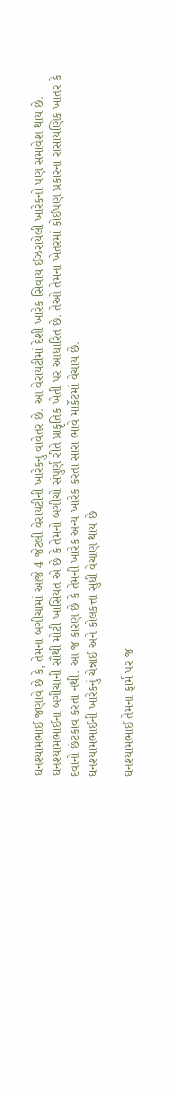ઘનશ્યામભાઈ જણાવે છે કે, તેમના બગીચામાં આજે 4 જેટલી વેરાયટીની ખારેકનુ વાવેતર છે. આ વેરાયટીમાં દેશી ખારેક સિવાય ઈઝરાયેલી ખારેકનો પણ સમાવેશ થાય છે.
ઘનશ્યામભાઈના બગીચાની સૌથી મોટી ખાસિયત એ છે કે તેમનો બગીચો સંપુર્ણ રીતે પ્રાકૃતિક ખેતી પર આધારિત છે. તેઓ તેમના ખેતરમાં કોઈપણ પ્રકારના રાસાયણિક ખાતર કે દવાનો છંટકાવ કરતા નથી. આ જ કારણ છે કે તેમની ખારેક અન્ય ખારેક કરતા સારા ભાવે માર્કેટમાં વેચાય છે.
ઘનશ્યામભાઈની ખારેકનું ચેન્નાઈ અને કોલકત્તા સુધી વેચાણ થાય છે

ઘનશ્યામભાઈ તેમના ફાર્મ પર જ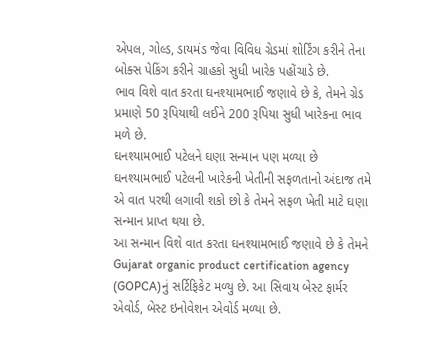એપલ, ગોલ્ડ, ડાયમંડ જેવા વિવિધ ગ્રેડમાં શોર્ટિંગ કરીને તેના બોક્સ પેકિંગ કરીને ગ્રાહકો સુધી ખારેક પહોંચાડે છે.
ભાવ વિશે વાત કરતા ઘનશ્યામભાઈ જણાવે છે કે, તેમને ગ્રેડ પ્રમાણે 50 રૂપિયાથી લઈને 200 રૂપિયા સુધી ખારેકના ભાવ મળે છે.
ઘનશ્યામભાઈ પટેલને ઘણા સન્માન પણ મળ્યા છે
ઘનશ્યામભાઈ પટેલની ખારેકની ખેતીની સફળતાનો અંદાજ તમે એ વાત પરથી લગાવી શકો છો કે તેમને સફળ ખેતી માટે ઘણા સન્માન પ્રાપ્ત થયા છે.
આ સન્માન વિશે વાત કરતા ઘનશ્યામભાઈ જણાવે છે કે તેમને Gujarat organic product certification agency (GOPCA)નું સર્ટિફિકેટ મળ્યુ છે. આ સિવાય બેસ્ટ ફાર્મર એવોર્ડ, બેસ્ટ ઇનોવેશન એવોર્ડ મળ્યા છે.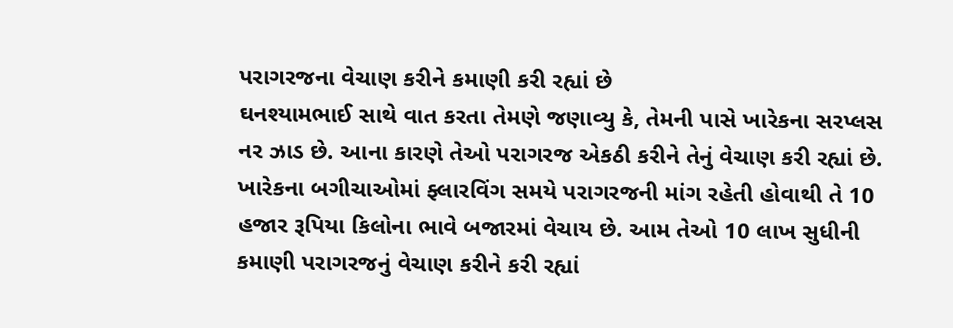પરાગરજના વેચાણ કરીને કમાણી કરી રહ્યાં છે
ઘનશ્યામભાઈ સાથે વાત કરતા તેમણે જણાવ્યુ કે, તેમની પાસે ખારેકના સરપ્લસ નર ઝાડ છે. આના કારણે તેઓ પરાગરજ એકઠી કરીને તેનું વેચાણ કરી રહ્યાં છે.
ખારેકના બગીચાઓમાં ફ્લારવિંગ સમયે પરાગરજની માંગ રહેતી હોવાથી તે 10 હજાર રૂપિયા કિલોના ભાવે બજારમાં વેચાય છે. આમ તેઓ 10 લાખ સુધીની કમાણી પરાગરજનું વેચાણ કરીને કરી રહ્યાં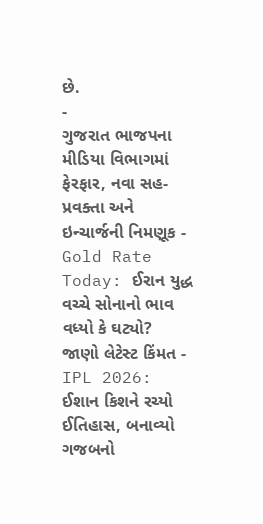છે.
-
ગુજરાત ભાજપના મીડિયા વિભાગમાં ફેરફાર, નવા સહ-પ્રવક્તા અને ઇન્ચાર્જની નિમણૂક -
Gold Rate Today: ઈરાન યુદ્ધ વચ્ચે સોનાનો ભાવ વધ્યો કે ઘટ્યો? જાણો લેટેસ્ટ કિંમત -
IPL 2026: ઈશાન કિશને રચ્યો ઈતિહાસ, બનાવ્યો ગજબનો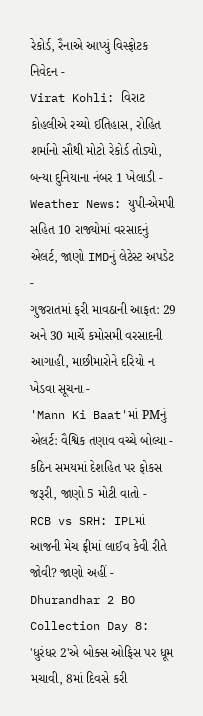રેકોર્ડ, રૈનાએ આપ્યું વિસ્ફોટક નિવેદન -
Virat Kohli: વિરાટ કોહલીએ રચ્યો ઈતિહાસ, રોહિત શર્માનો સૌથી મોટો રેકોર્ડ તોડ્યો, બન્યા દુનિયાના નંબર 1 ખેલાડી -
Weather News: યુપી-એમપી સહિત 10 રાજ્યોમાં વરસાદનું એલર્ટ, જાણો IMDનું લેટેસ્ટ અપડેટ -
ગુજરાતમાં ફરી માવઠાની આફત: 29 અને 30 માર્ચે કમોસમી વરસાદની આગાહી, માછીમારોને દરિયો ન ખેડવા સૂચના -
'Mann Ki Baat'માં PMનું એલર્ટ: વૈશ્વિક તણાવ વચ્ચે બોલ્યા - કઠિન સમયમાં દેશહિત પર ફોકસ જરૂરી, જાણો 5 મોટી વાતો -
RCB vs SRH: IPLમાં આજની મેચ ફ્રીમાં લાઈવ કેવી રીતે જોવી? જાણો અહીં -
Dhurandhar 2 BO Collection Day 8: 'ધુરંધર 2'એ બોક્સ ઓફિસ પર ધૂમ મચાવી, 8માં દિવસે કરી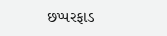છપ્પરફાડ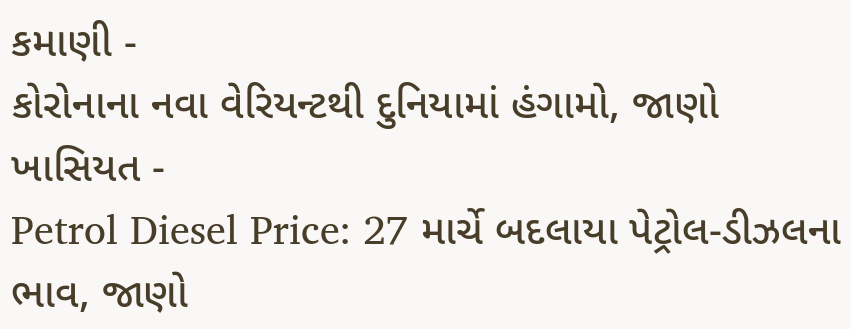કમાણી -
કોરોનાના નવા વેરિયન્ટથી દુનિયામાં હંગામો, જાણો ખાસિયત -
Petrol Diesel Price: 27 માર્ચે બદલાયા પેટ્રોલ-ડીઝલના ભાવ, જાણો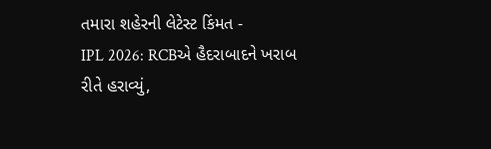તમારા શહેરની લેટેસ્ટ કિંમત -
IPL 2026: RCBએ હૈદરાબાદને ખરાબ રીતે હરાવ્યું,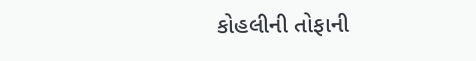કોહલીની તોફાની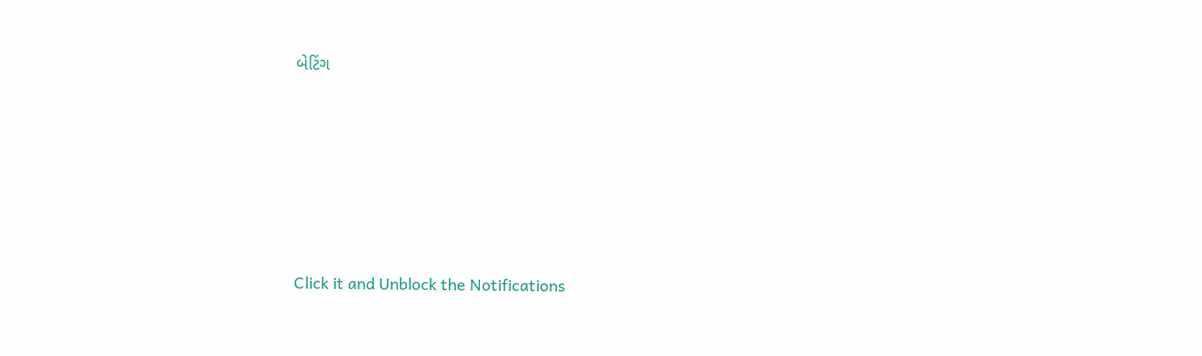બેટિંગ








Click it and Unblock the Notifications